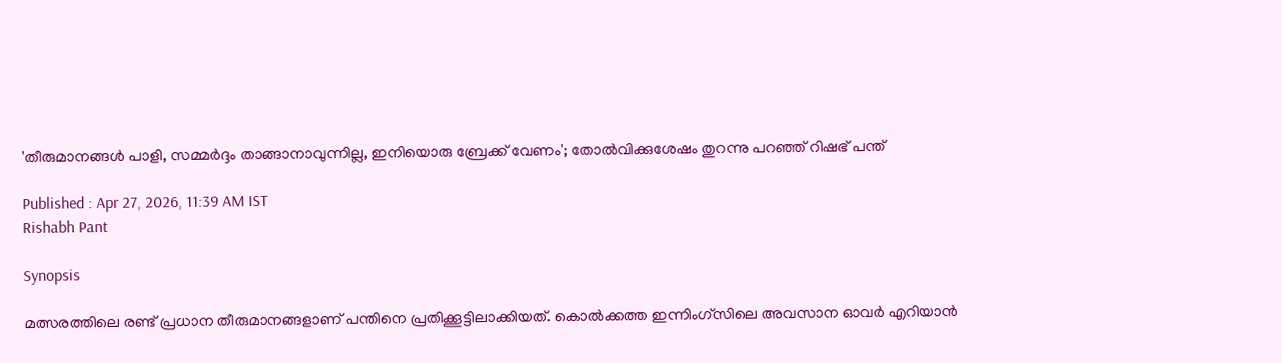'തീരുമാനങ്ങൾ പാളി, സമ്മർദ്ദം താങ്ങാനാവുന്നില്ല, ഇനിയൊരു ബ്രേക്ക് വേണം'; തോൽവിക്കുശേഷം തുറന്നു പറഞ്ഞ് റിഷഭ് പന്ത്

Published : Apr 27, 2026, 11:39 AM IST
Rishabh Pant

Synopsis

മത്സരത്തിലെ രണ്ട് പ്രധാന തീരുമാനങ്ങളാണ് പന്തിനെ പ്രതിക്കൂട്ടിലാക്കിയത്. കൊൽക്കത്ത ഇന്നിംഗ്‌സിലെ അവസാന ഓവർ എറിയാൻ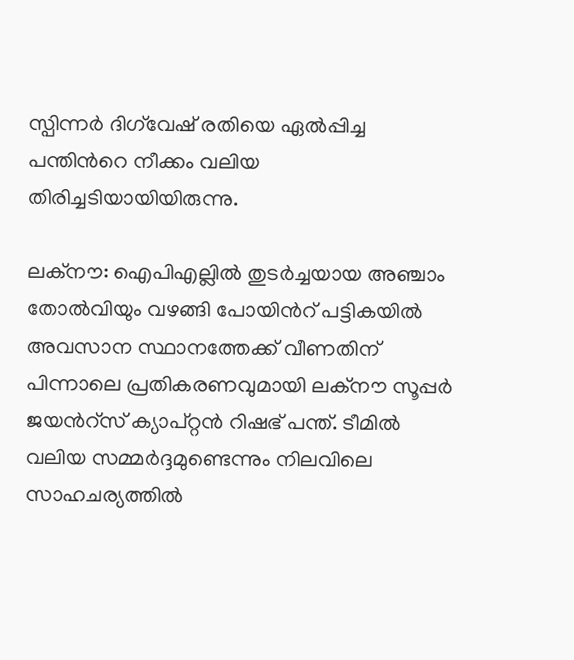സ്പിന്നർ ദിഗ്‌വേഷ് രതിയെ ഏൽപ്പിച്ച പന്തിന്‍റെ നീക്കം വലിയ തിരിച്ചടിയായിയിരുന്നു.

ലക്നൗ: ഐപിഎല്ലിൽ തുടർച്ചയായ അഞ്ചാം തോൽവിയും വഴങ്ങി പോയിന്‍റ് പട്ടികയിൽ അവസാന സ്ഥാനത്തേക്ക് വീണതിന് പിന്നാലെ പ്രതികരണവുമായി ലക്നൗ സൂപ്പർ ജയന്‍റ്സ് ക്യാപ്റ്റൻ റിഷഭ് പന്ത്. ടീമിൽ വലിയ സമ്മർദ്ദമുണ്ടെന്നും നിലവിലെ സാഹചര്യത്തിൽ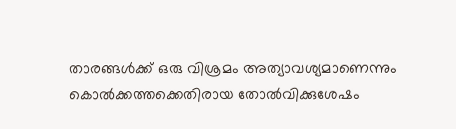താരങ്ങൾക്ക് ഒരു വിശ്രമം അത്യാവശ്യമാണെന്നും കൊല്‍ക്കത്തക്കെതിരായ തോല്‍വിക്കുശേഷം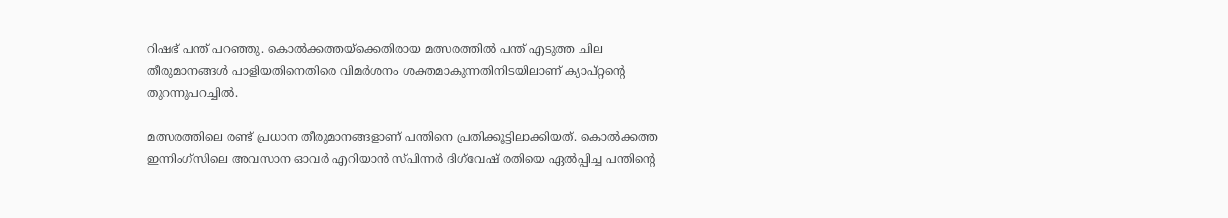റിഷഭ് പന്ത് പറഞ്ഞു. കൊൽക്കത്തയ്ക്കെതിരായ മത്സരത്തിൽ പന്ത് എടുത്ത ചില തീരുമാനങ്ങൾ പാളിയതിനെതിരെ വിമർശനം ശക്തമാകുന്നതിനിടയിലാണ് ക്യാപ്റ്റന്റെ തുറന്നുപറച്ചിൽ.

മത്സരത്തിലെ രണ്ട് പ്രധാന തീരുമാനങ്ങളാണ് പന്തിനെ പ്രതിക്കൂട്ടിലാക്കിയത്. കൊൽക്കത്ത ഇന്നിംഗ്‌സിലെ അവസാന ഓവർ എറിയാൻ സ്പിന്നർ ദിഗ്‌വേഷ് രതിയെ ഏൽപ്പിച്ച പന്തിന്‍റെ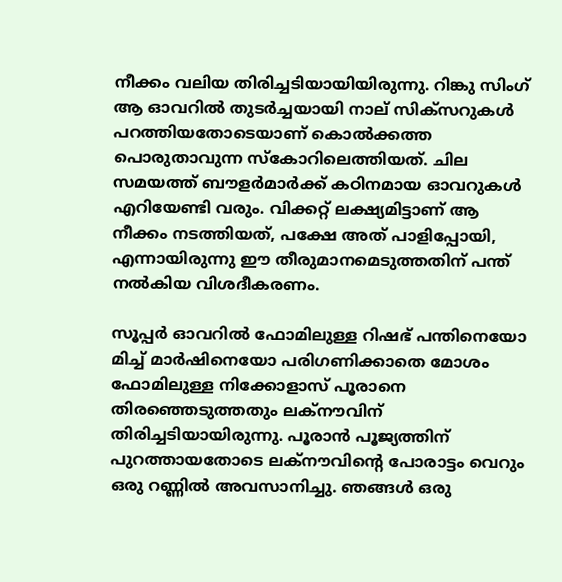നീക്കം വലിയ തിരിച്ചടിയായിയിരുന്നു. റിങ്കു സിംഗ് ആ ഓവറിൽ തുടർച്ചയായി നാല് സിക്സറുകൾ പറത്തിയതോടെയാണ് കൊല്‍ക്കത്ത പൊരുതാവുന്ന സ്കോറിലെത്തിയത്. ചില സമയത്ത് ബൗളർമാർക്ക് കഠിനമായ ഓവറുകൾ എറിയേണ്ടി വരും. വിക്കറ്റ് ലക്ഷ്യമിട്ടാണ് ആ നീക്കം നടത്തിയത്, പക്ഷേ അത് പാളിപ്പോയി, എന്നായിരുന്നു ഈ തീരുമാനമെടുത്തതിന് പന്ത് നൽകിയ വിശദീകരണം.

സൂപ്പർ ഓവറിൽ ഫോമിലുള്ള റിഷഭ് പന്തിനെയോ മിച്ച് മാർഷിനെയോ പരിഗണിക്കാതെ മോശം ഫോമിലുള്ള നിക്കോളാസ് പൂരാനെ തിരഞ്ഞെടുത്തതും ലക്നൗവിന് തിരിച്ചടിയായിരുന്നു. പൂരാൻ പൂജ്യത്തിന് പുറത്തായതോടെ ലക്നൗവിന്‍റെ പോരാട്ടം വെറും ഒരു റണ്ണിൽ അവസാനിച്ചു. ഞങ്ങൾ ഒരു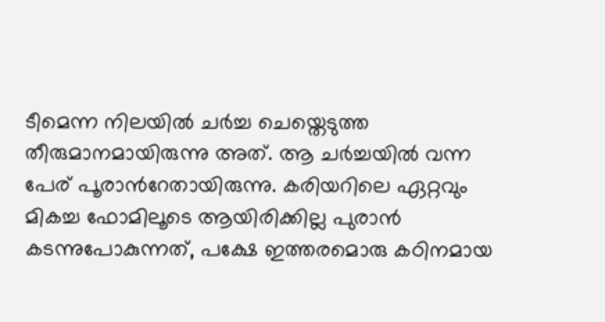ടീമെന്ന നിലയിൽ ചർച്ച ചെയ്തെടുത്ത തീരുമാനമായിരുന്നു അത്. ആ ചർച്ചയിൽ വന്ന പേര് പൂരാന്‍റേതായിരുന്നു. കരിയറിലെ ഏറ്റവും മികച്ച ഫോമിലൂടെ ആയിരിക്കില്ല പുരാന്‍ കടന്നുപോകുന്നത്, പക്ഷേ ഇത്തരമൊരു കഠിനമായ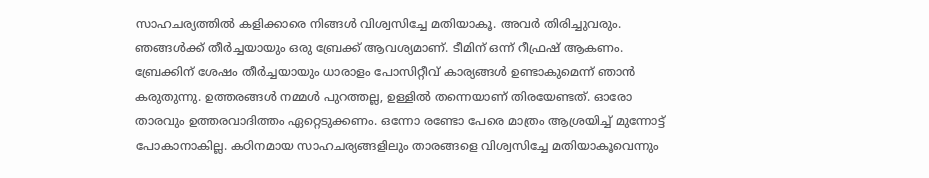സാഹചര്യത്തിൽ കളിക്കാരെ നിങ്ങൾ വിശ്വസിച്ചേ മതിയാകൂ. അവർ തിരിച്ചുവരും. ഞങ്ങൾക്ക് തീർച്ചയായും ഒരു ബ്രേക്ക് ആവശ്യമാണ്. ടീമിന് ഒന്ന് റീഫ്രഷ് ആകണം. ബ്രേക്കിന് ശേഷം തീർച്ചയായും ധാരാളം പോസിറ്റീവ് കാര്യങ്ങൾ ഉണ്ടാകുമെന്ന് ഞാൻ കരുതുന്നു. ഉത്തരങ്ങൾ നമ്മൾ പുറത്തല്ല, ഉള്ളിൽ തന്നെയാണ് തിരയേണ്ടത്. ഓരോ താരവും ഉത്തരവാദിത്തം ഏറ്റെടുക്കണം. ഒന്നോ രണ്ടോ പേരെ മാത്രം ആശ്രയിച്ച് മുന്നോട്ട് പോകാനാകില്ല. കഠിനമായ സാഹചര്യങ്ങളിലും താരങ്ങളെ വിശ്വസിച്ചേ മതിയാകൂവെന്നും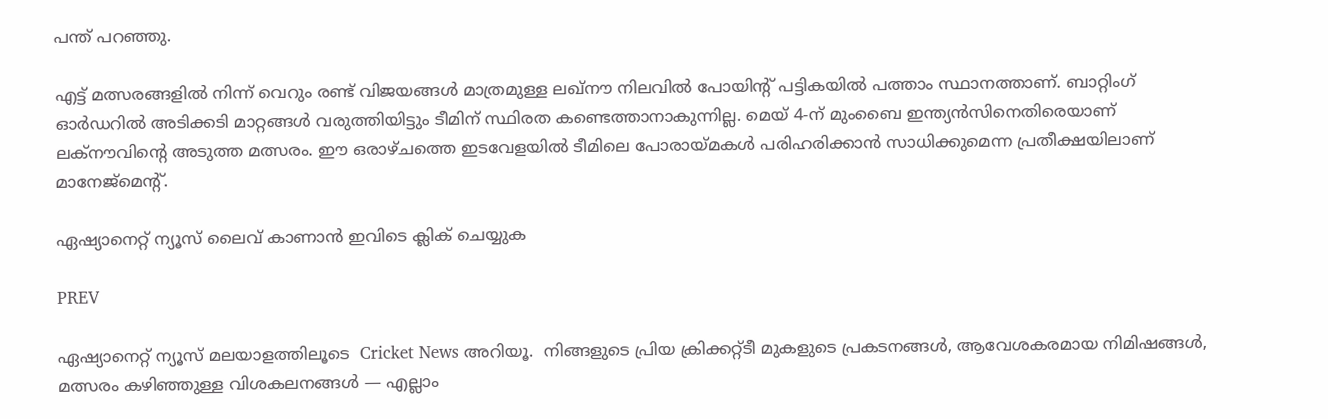പന്ത് പറഞ്ഞു.

എട്ട് മത്സരങ്ങളിൽ നിന്ന് വെറും രണ്ട് വിജയങ്ങൾ മാത്രമുള്ള ലഖ്‌നൗ നിലവിൽ പോയിന്‍റ് പട്ടികയില്‍ പത്താം സ്ഥാനത്താണ്. ബാറ്റിംഗ് ഓർഡറിൽ അടിക്കടി മാറ്റങ്ങൾ വരുത്തിയിട്ടും ടീമിന് സ്ഥിരത കണ്ടെത്താനാകുന്നില്ല. മെയ് 4-ന് മുംബൈ ഇന്ത്യൻസിനെതിരെയാണ് ലക്നൗവിന്‍റെ അടുത്ത മത്സരം. ഈ ഒരാഴ്ചത്തെ ഇടവേളയിൽ ടീമിലെ പോരായ്മകൾ പരിഹരിക്കാൻ സാധിക്കുമെന്ന പ്രതീക്ഷയിലാണ് മാനേജ്‌മെന്‍റ്.

ഏഷ്യാനെറ്റ് ന്യൂസ് ലൈവ് കാണാന്‍ ഇവിടെ ക്ലിക് ചെയ്യുക

PREV

ഏഷ്യാനെറ്റ് ന്യൂസ് മലയാളത്തിലൂടെ  Cricket News അറിയൂ.  നിങ്ങളുടെ പ്രിയ ക്രിക്കറ്റ്ടീ മുകളുടെ പ്രകടനങ്ങൾ, ആവേശകരമായ നിമിഷങ്ങൾ, മത്സരം കഴിഞ്ഞുള്ള വിശകലനങ്ങൾ — എല്ലാം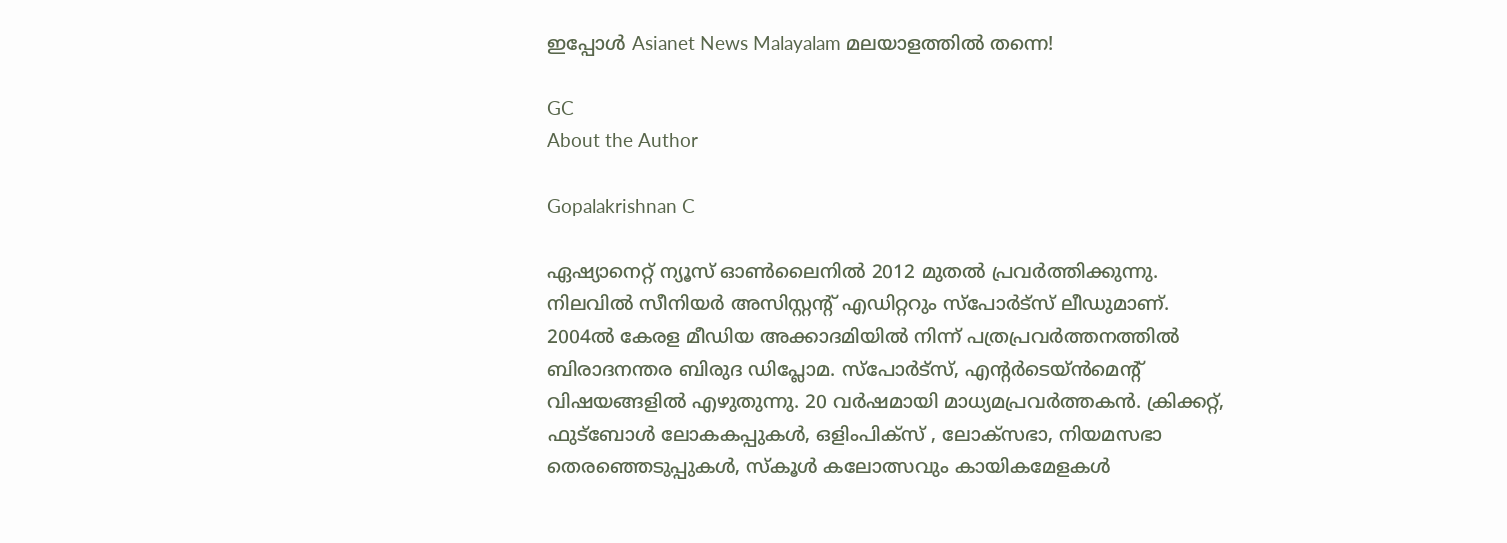ഇപ്പോൾ Asianet News Malayalam മലയാളത്തിൽ തന്നെ!

GC
About the Author

Gopalakrishnan C

ഏഷ്യാനെറ്റ് ന്യൂസ് ഓണ്‍ലൈനില്‍ 2012 മുതല്‍ പ്രവര്‍ത്തിക്കുന്നു. നിലവില്‍ സീനിയര്‍ അസിസ്റ്റന്‍റ് എഡിറ്ററും സ്പോർട്സ് ലീഡുമാണ്. 2004ൽ കേരള മീഡിയ അക്കാദമിയില്‍ നിന്ന് പത്രപ്രവര്‍ത്തനത്തില്‍ ബിരാദനന്തര ബിരുദ ഡിപ്ലോമ. സ്പോര്‍ട്സ്, എന്‍റര്‍ടെയ്ൻമെന്‍റ് വിഷയങ്ങളില്‍ എഴുതുന്നു. 20 വര്‍ഷമായി മാധ്യമപ്രവര്‍ത്തകൻ. ക്രിക്കറ്റ്, ഫുട്ബോള്‍ ലോകകപ്പുകൾ, ഒളിംപിക്സ് , ലോക്സഭാ, നിയമസഭാ തെരഞ്ഞെടുപ്പുകള്‍, സ്കൂള്‍ കലോത്സവും കായികമേളകള്‍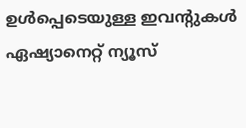ഉള്‍പ്പെടെയുള്ള ഇവന്‍റുകള്‍ ഏഷ്യാനെറ്റ് ന്യൂസ്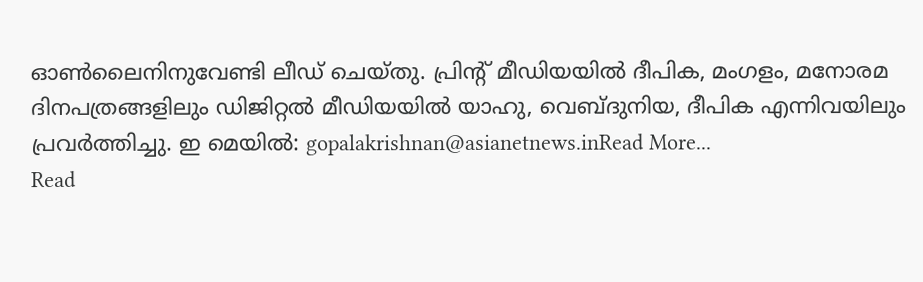ഓണ്‍ലൈനിനുവേണ്ടി ലീഡ് ചെയ്തു. പ്രിന്‍റ് മീഡിയയില്‍ ദീപിക, മംഗളം, മനോരമ ദിനപത്രങ്ങളിലും ഡിജിറ്റൽ മീഡിയയില്‍ യാഹു, വെബ്ദുനിയ, ദീപിക എന്നിവയിലും പ്രവര്‍ത്തിച്ചു. ഇ മെയില്‍: gopalakrishnan@asianetnews.inRead More...
Read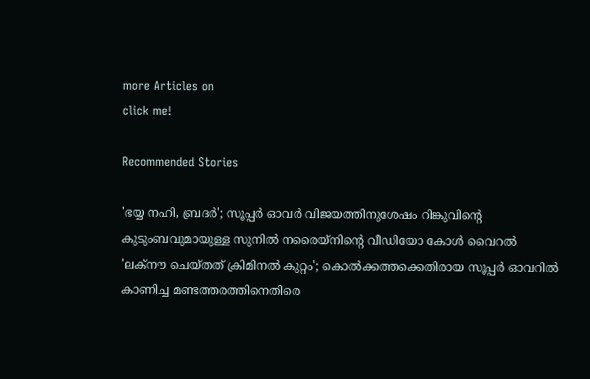more Articles on
click me!

Recommended Stories

'ഭയ്യ നഹി, ബ്രദർ'; സൂപ്പര്‍ ഓവര്‍ വിജയത്തിനുശേഷം റിങ്കുവിന്‍റെ കുടുംബവുമായുള്ള സുനിൽ നരൈയ്നിന്‍റെ വീഡിയോ കോൾ വൈറൽ
'ലക്നൗ ചെയ്തത് ക്രിമിനൽ കുറ്റം'; കൊല്‍ക്കത്തക്കെതിരായ സൂപ്പർ ഓവറിൽ കാണിച്ച മണ്ടത്തരത്തിനെതിരെ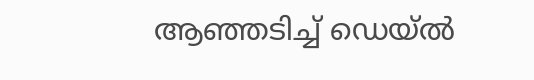ആഞ്ഞടിച്ച് ഡെയ്‌ൽ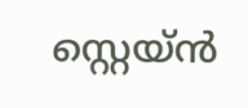സ്റ്റെയ്‌ൻ